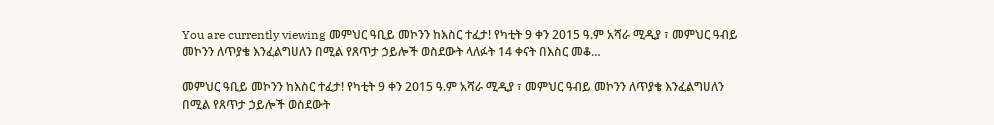You are currently viewing መምህር ዓቢይ መኮንን ከእስር ተፈታ! የካቲት 9 ቀን 2015 ዓ.ም አሻራ ሚዲያ ፣ መምህር ዓብይ መኮንን ለጥያቄ እንፈልግሀለን በሚል የጸጥታ ኃይሎች ወስደውት ላለፉት 14 ቀናት በእስር መቆ…

መምህር ዓቢይ መኮንን ከእስር ተፈታ! የካቲት 9 ቀን 2015 ዓ.ም አሻራ ሚዲያ ፣ መምህር ዓብይ መኮንን ለጥያቄ እንፈልግሀለን በሚል የጸጥታ ኃይሎች ወስደውት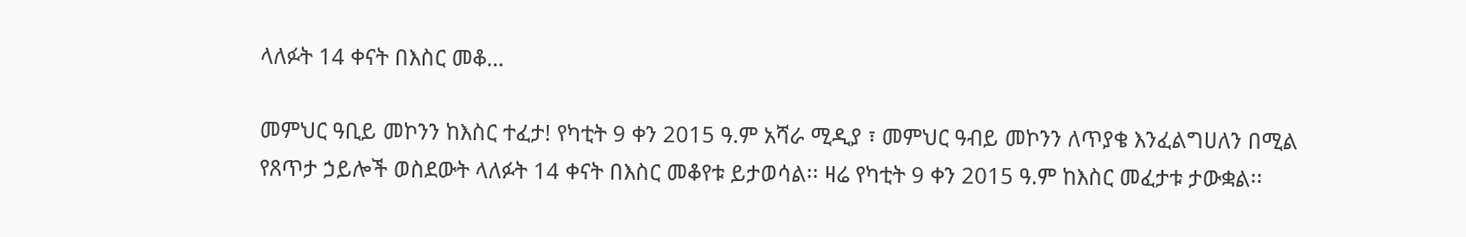ላለፉት 14 ቀናት በእስር መቆ…

መምህር ዓቢይ መኮንን ከእስር ተፈታ! የካቲት 9 ቀን 2015 ዓ.ም አሻራ ሚዲያ ፣ መምህር ዓብይ መኮንን ለጥያቄ እንፈልግሀለን በሚል የጸጥታ ኃይሎች ወስደውት ላለፉት 14 ቀናት በእስር መቆየቱ ይታወሳል፡፡ ዛሬ የካቲት 9 ቀን 2015 ዓ.ም ከእስር መፈታቱ ታውቋል፡፡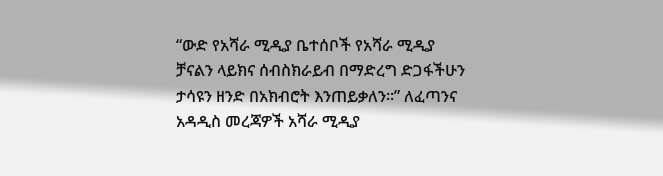“ውድ የአሻራ ሚዲያ ቤተሰቦች የአሻራ ሚዲያ ቻናልን ላይክና ሰብስክራይብ በማድረግ ድጋፋችሁን ታሳዩን ዘንድ በአክብሮት እንጠይቃለን።” ለፈጣንና አዳዲስ መረጃዎች አሻራ ሚዲያ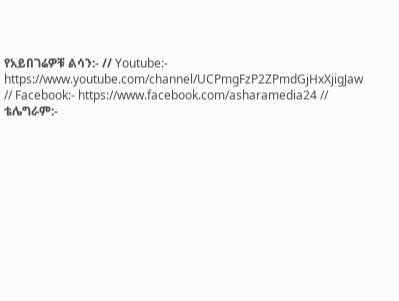የአይበገሬዎቹ ልሳን:- // Youtube:- https://www.youtube.com/channel/UCPmgFzP2ZPmdGjHxXjigJaw // Facebook:- https://www.facebook.com/asharamedia24 // ቴሌግራም:-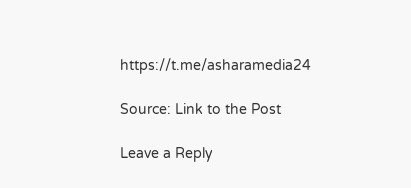https://t.me/asharamedia24

Source: Link to the Post

Leave a Reply